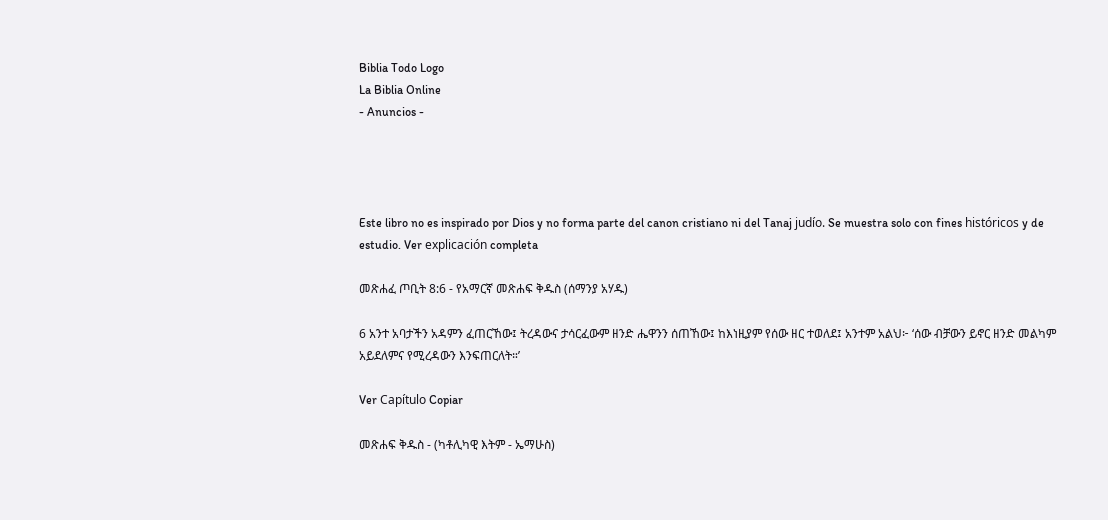Biblia Todo Logo
La Biblia Online
- Anuncios -




Este libro no es inspirado por Dios y no forma parte del canon cristiano ni del Tanaj judío. Se muestra solo con fines históricos y de estudio. Ver explicación completa

መጽሐፈ ጦቢት 8:6 - የአማርኛ መጽሐፍ ቅዱስ (ሰማንያ አሃዱ)

6 አንተ አባታችን አዳምን ፈጠርኸው፤ ትረዳውና ታሳርፈውም ዘንድ ሔዋንን ሰጠኸው፤ ከእነዚያም የሰው ዘር ተወለደ፤ አንተም አልህ፦ ‘ሰው ብቻውን ይኖር ዘንድ መልካም አይደለምና የሚረዳውን እንፍጠርለት።’

Ver Capítulo Copiar

መጽሐፍ ቅዱስ - (ካቶሊካዊ እትም - ኤማሁስ)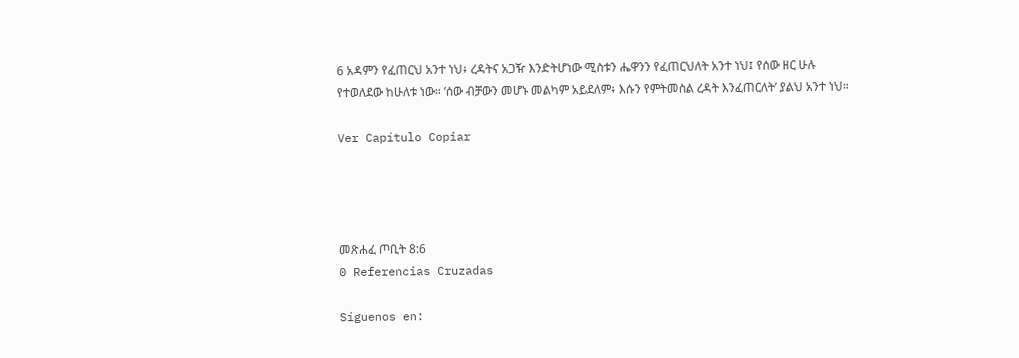6 አዳምን የፈጠርህ አንተ ነህ፥ ረዳትና አጋዥ እንድትሆነው ሚስቱን ሔዋንን የፈጠርህለት አንተ ነህ፤ የሰው ዘር ሁሉ የተወለደው ከሁለቱ ነው። ‘ሰው ብቻውን መሆኑ መልካም አይደለም፥ እሱን የምትመስል ረዳት እንፈጠርለት’ ያልህ አንተ ነህ።

Ver Capítulo Copiar




መጽሐፈ ጦቢት 8:6
0 Referencias Cruzadas

Síguenos en: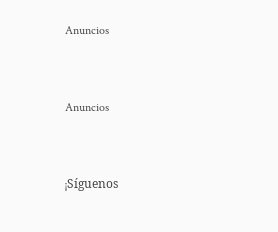Anuncios


Anuncios


¡Síguenos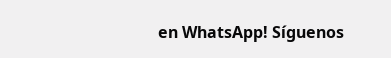en WhatsApp! Síguenos